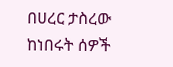በሀረር ታስረው ከነበሩት ሰዎች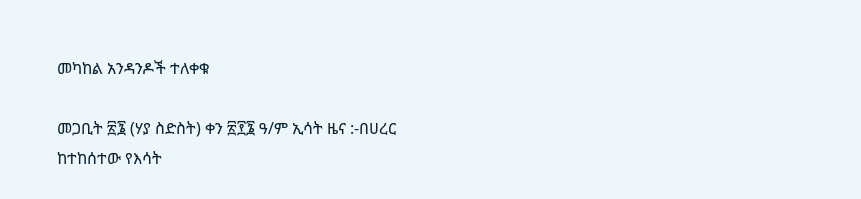መካከል አንዳንዶች ተለቀቁ

መጋቢት ፳፮ (ሃያ ስድስት) ቀን ፳፻፮ ዓ/ም ኢሳት ዜና :-በሀረር ከተከሰተው የእሳት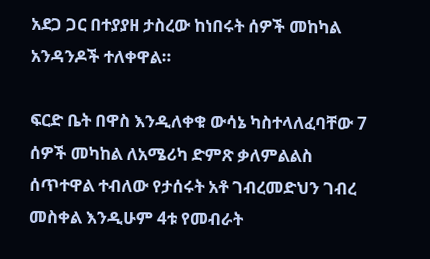አደጋ ጋር በተያያዘ ታስረው ከነበሩት ሰዎች መከካል አንዳንዶች ተለቀዋል።

ፍርድ ቤት በዋስ እንዲለቀቁ ውሳኔ ካስተላለፈባቸው 7 ሰዎች መካከል ለአሜሪካ ድምጽ ቃለምልልስ ሰጥተዋል ተብለው የታሰሩት አቶ ገብረመድህን ገብረ መስቀል እንዲሁም 4ቱ የመብራት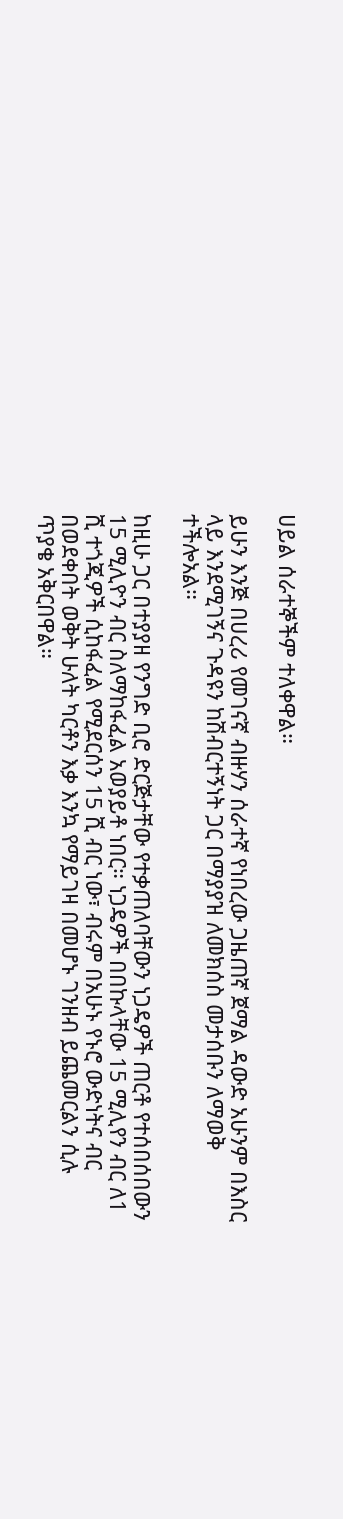ሀይል ሰራተኞችም ተለቀዋል።

ይሁን እንጅ በሀረሪ የመገናኛ ብዙሃን ሰራተኛ የነበረው ጋዜጠኛ ጀማል ዳውድ አሁንም በእስር ላይ እንደሚገኝና ጉዳዩን ከሽብርተኝነት ጋር በማያያዝ ለመክሰስ መታሰቡን ለማወቅ ተችሎአል።

ከዚሁ ጋር በተያያዘ የንግድ ቢሮ ድርጅታቸው የተቃጠለባቸውን ነጋዴዎች ጠርቶ የተሰበሰበውን 15 ሚሊዮን ብር ስለማከፋፈል አወያይቶ ነበር። ነጋዴዎች በበኩላቸው 15 ሚሊየን ብር ለ1 ሺ ተጎጂዎች ሲከፋፈል የሚደርሰን 15 ሺ ብር ነው፣ ብሩም በአሁኑ የኑሮ ውድነትና ብር በወደቀበት ወቅት ሁለት ካርቶን እቃ እንኳ የማይገዛ በመሆኑ ገንዘብ ይጨመርልን ሲሉ ጥያቄ አቅርበዋል።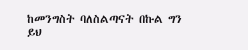ከመንግስት ባለስልጣናት በኩል ግን ይህ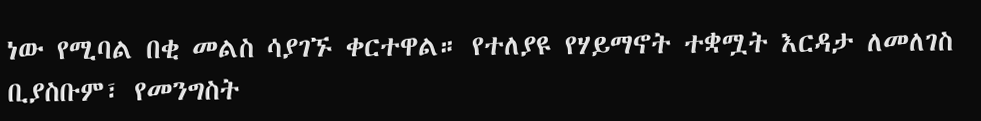ነው የሚባል በቂ መልስ ሳያገኙ ቀርተዋል። የተለያዩ የሃይማኖት ተቋሟት እርዳታ ለመለገስ ቢያስቡም፣ የመንግስት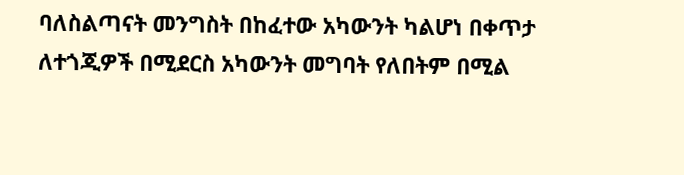ባለስልጣናት መንግስት በከፈተው አካውንት ካልሆነ በቀጥታ ለተጎጂዎች በሚደርስ አካውንት መግባት የለበትም በሚል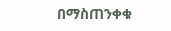በማስጠንቀቁ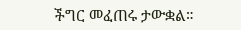ችግር መፈጠሩ ታውቋል።